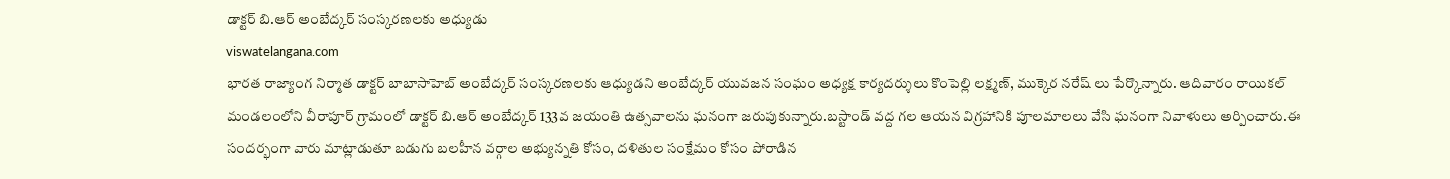డాక్టర్ బి.ఆర్ అంబేద్కర్ సంస్కరణలకు అధ్యుడు
viswatelangana.com
భారత రాజ్యాంగ నిర్మాత డాక్టర్ బాబాసాహెబ్ అంబేద్కర్ సంస్కరణలకు ఆధ్యుడని అంబేద్కర్ యువజన సంఘం అధ్యక్ష కార్యదర్శులు కొంపెల్లి లక్ష్మణ్, ముక్కెర నరేష్ లు పేర్కొన్నారు. ఆదివారం రాయికల్ మండలంలోని వీరాపూర్ గ్రామంలో డాక్టర్ బి.ఆర్ అంబేద్కర్ 133వ జయంతి ఉత్సవాలను ఘనంగా జరుపుకున్నారు.బస్టాండ్ వద్ద గల ఆయన విగ్రహానికి పూలమాలలు వేసి ఘనంగా నివాళులు అర్పించారు.ఈ సందర్భంగా వారు మాట్లాడుతూ బడుగు బలహీన వర్గాల అభ్యున్నతి కోసం, దళితుల సంక్షేమం కోసం పోరాడిన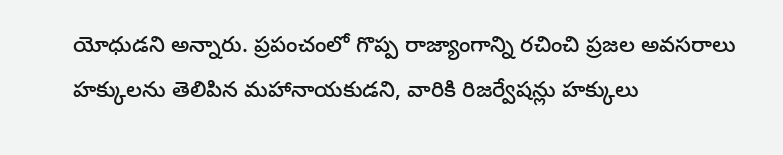యోధుడని అన్నారు. ప్రపంచంలో గొప్ప రాజ్యాంగాన్ని రచించి ప్రజల అవసరాలు హక్కులను తెలిపిన మహానాయకుడని, వారికి రిజర్వేషన్లు హక్కులు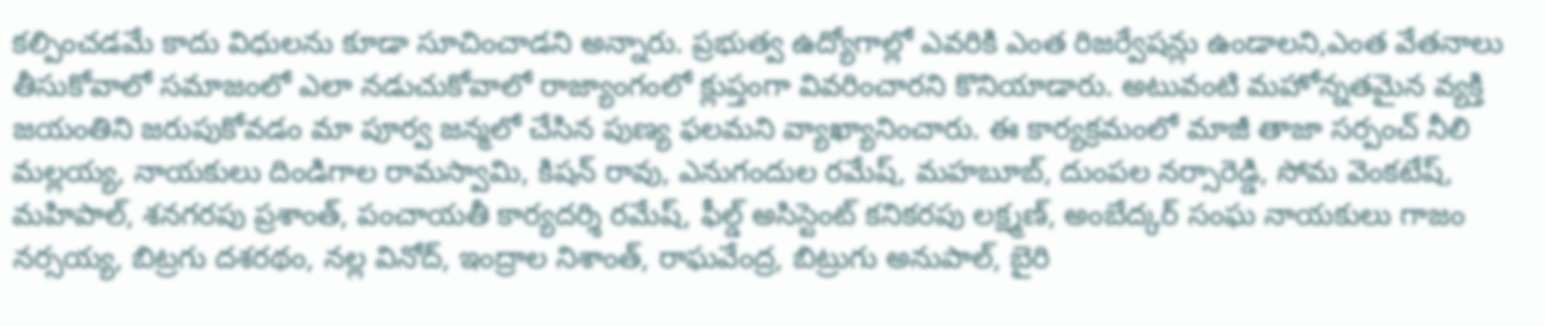కల్పించడమే కాదు విధులను కూడా సూచించాడని అన్నారు. ప్రభుత్వ ఉద్యోగాల్లో ఎవరికి ఎంత రిజర్వేషన్లు ఉండాలని,ఎంత వేతనాలు తీసుకోవాలో సమాజంలో ఎలా నడుచుకోవాలో రాజ్యాంగంలో క్లుప్తంగా వివరించారని కొనియాడారు. అటువంటి మహోన్నతమైన వ్యక్తి జయంతిని జరుపుకోవడం మా పూర్వ జన్మలో చేసిన పుణ్య ఫలమని వ్యాఖ్యానించారు. ఈ కార్యక్రమంలో మాజీ తాజా సర్పంచ్ నీలి మల్లయ్య, నాయకులు దిండిగాల రామస్వామి, కిషన్ రావు, ఎనుగందుల రమేష్, మహబూబ్, దుంపల నర్సారెడ్డి, సోమ వెంకటేష్, మహిపాల్, శనగరపు ప్రశాంత్, పంచాయతీ కార్యదర్శి రమేష్, ఫీల్డ్ అసిస్టెంట్ కనికరపు లక్ష్మణ్, అంబేద్కర్ సంఘ నాయకులు గాజం నర్సయ్య, బిట్రగు దశరథం, నల్ల వినోద్, ఇంద్రాల నిశాంత్, రాఘవేంద్ర, బిట్రుగు అనుపాల్, బైరి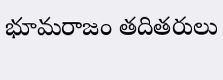భూమరాజం తదితరులు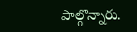పాల్గొన్నారు.